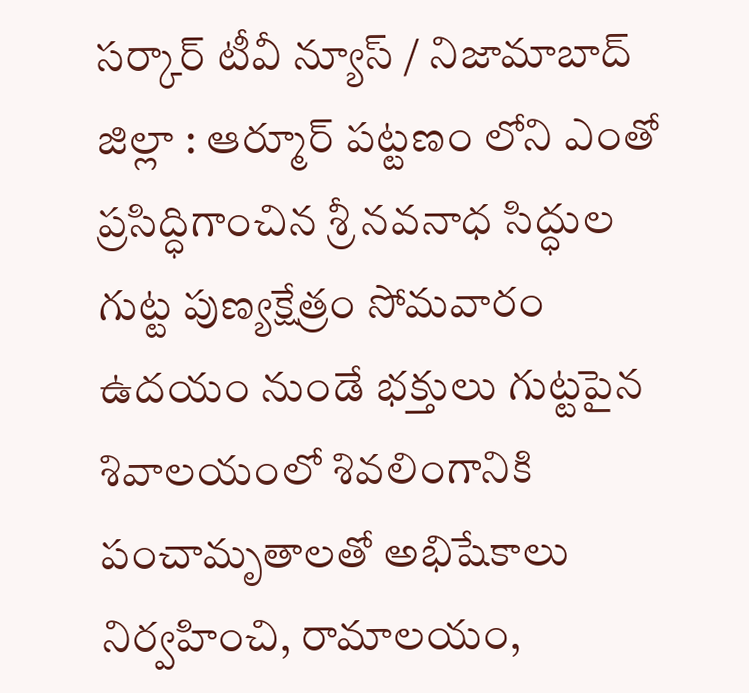సర్కార్ టీవీ న్యూస్ / నిజామాబాద్ జిల్లా : ఆర్మూర్ పట్టణం లోని ఎంతో ప్రసిద్ధిగాంచిన శ్రీ నవనాధ సిద్ధుల గుట్ట పుణ్యక్షేత్రం సోమవారం ఉదయం నుండే భక్తులు గుట్టపైన శివాలయంలో శివలింగానికి పంచామృతాలతో అభిషేకాలు నిర్వహించి, రామాలయం,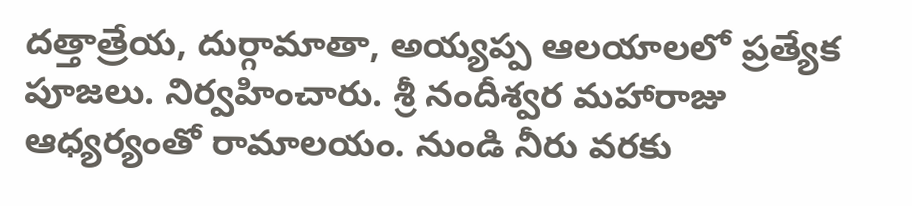దత్తాత్రేయ, దుర్గామాతా, అయ్యప్ప ఆలయాలలో ప్రత్యేక పూజలు. నిర్వహించారు. శ్రీ నందీశ్వర మహారాజు ఆధ్యర్యంతో రామాలయం. నుండి నీరు వరకు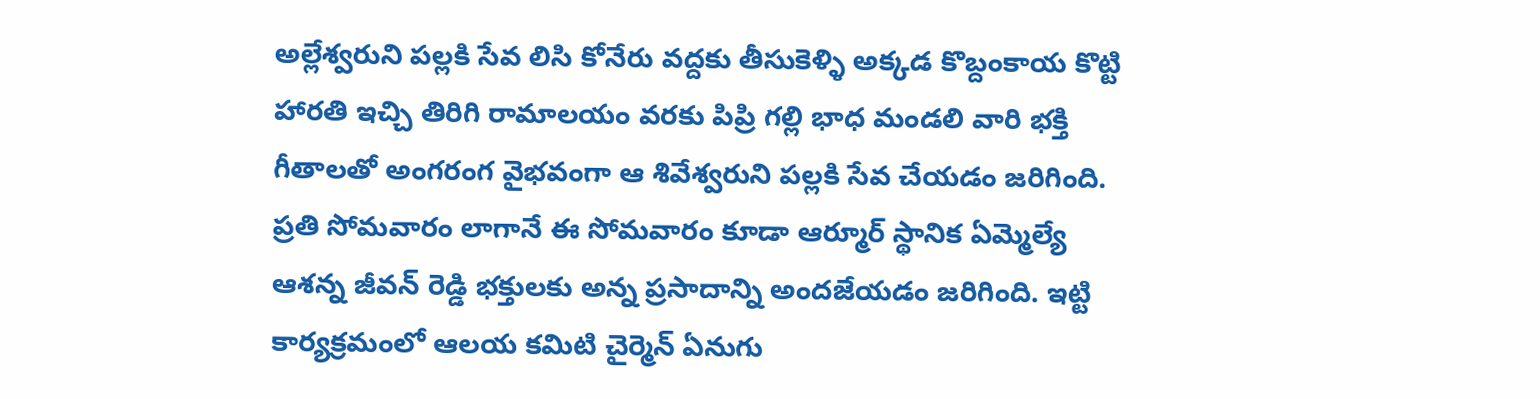అల్లేశ్వరుని పల్లకి సేవ లిసి కోనేరు వద్దకు తీసుకెళ్ళి అక్కడ కొబ్దంకాయ కొట్టి హారతి ఇచ్చి తిరిగి రామాలయం వరకు పిప్రి గల్లి భాధ మండలి వారి భక్తి గీతాలతో అంగరంగ వైభవంగా ఆ శివేశ్వరుని పల్లకి సేవ చేయడం జరిగింది. ప్రతి సోమవారం లాగానే ఈ సోమవారం కూడా ఆర్మూర్ స్థానిక ఏమ్మెల్యే ఆశన్న జీవన్ రెడ్డి భక్తులకు అన్న ప్రసాదాన్ని అందజేయడం జరిగింది. ఇట్టి కార్యక్రమంలో ఆలయ కమిటి చైర్మెన్ ఏనుగు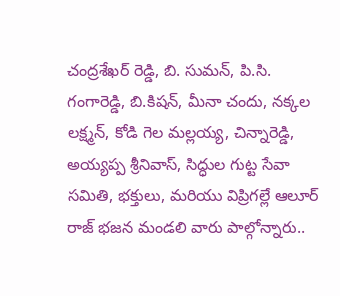చంద్రశేఖర్ రెడ్డి, బి. సుమన్, పి.సి. గంగారెడ్డి, బి.కిషన్, మీనా చందు, నక్కల లక్ష్మన్, కోడి గెల మల్లయ్య, చిన్నారెడ్డి, అయ్యప్ప శ్రీనివాస్, సిద్ధుల గుట్ట సేవా సమితి, భక్తులు, మరియు విప్రిగల్లే ఆలూర్ రాజ్ భజన మండలి వారు పాల్గోన్నారు..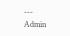---
Admin